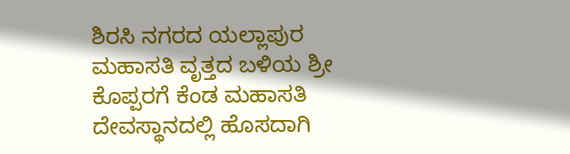ಶಿರಸಿ ನಗರದ ಯಲ್ಲಾಪುರ ಮಹಾಸತಿ ವೃತ್ತದ ಬಳಿಯ ಶ್ರೀ ಕೊಪ್ಪರಗೆ ಕೆಂಡ ಮಹಾಸತಿ ದೇವಸ್ಥಾನದಲ್ಲಿ ಹೊಸದಾಗಿ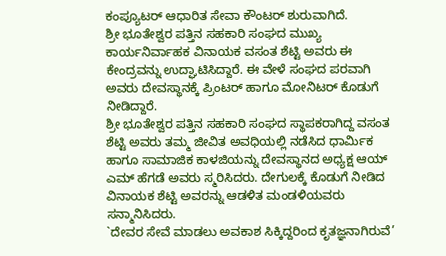ಕಂಪ್ಯೂಟರ್ ಆಧಾರಿತ ಸೇವಾ ಕೌಂಟರ್ ಶುರುವಾಗಿದೆ.
ಶ್ರೀ ಭೂತೇಶ್ವರ ಪತ್ತಿನ ಸಹಕಾರಿ ಸಂಘದ ಮುಖ್ಯ ಕಾರ್ಯನಿರ್ವಾಹಕ ವಿನಾಯಕ ವಸಂತ ಶೆಟ್ಟಿ ಅವರು ಈ ಕೇಂದ್ರವನ್ನು ಉದ್ಘಾಟಿಸಿದ್ದಾರೆ. ಈ ವೇಳೆ ಸಂಘದ ಪರವಾಗಿ ಅವರು ದೇವಸ್ಥಾನಕ್ಕೆ ಪ್ರಿಂಟರ್ ಹಾಗೂ ಮೋನಿಟರ್ ಕೊಡುಗೆ ನೀಡಿದ್ದಾರೆ.
ಶ್ರೀ ಭೂತೇಶ್ವರ ಪತ್ತಿನ ಸಹಕಾರಿ ಸಂಘದ ಸ್ಥಾಪಕರಾಗಿದ್ದ ವಸಂತ ಶೆಟ್ಟಿ ಅವರು ತಮ್ಮ ಜೀವಿತ ಅವಧಿಯಲ್ಲಿ ನಡೆಸಿದ ಧಾರ್ಮಿಕ ಹಾಗೂ ಸಾಮಾಜಿಕ ಕಾಳಜಿಯನ್ನು ದೇವಸ್ಥಾನದ ಅಧ್ಯಕ್ಷ ಆಯ್ ಎಮ್ ಹೆಗಡೆ ಅವರು ಸ್ಮರಿಸಿದರು. ದೇಗುಲಕ್ಕೆ ಕೊಡುಗೆ ನೀಡಿದ ವಿನಾಯಕ ಶೆಟ್ಟಿ ಅವರನ್ನು ಆಡಳಿತ ಮಂಡಳಿಯವರು ಸನ್ಮಾನಿಸಿದರು.
`ದೇವರ ಸೇವೆ ಮಾಡಲು ಅವಕಾಶ ಸಿಕ್ಕಿದ್ದರಿಂದ ಕೃತಜ್ಞನಾಗಿರುವೆ’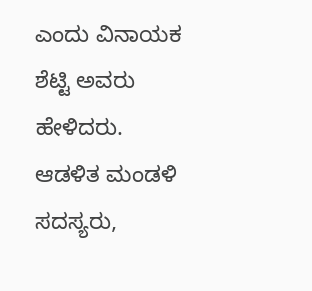ಎಂದು ವಿನಾಯಕ ಶೆಟ್ಟಿ ಅವರು ಹೇಳಿದರು. ಆಡಳಿತ ಮಂಡಳಿ ಸದಸ್ಯರು,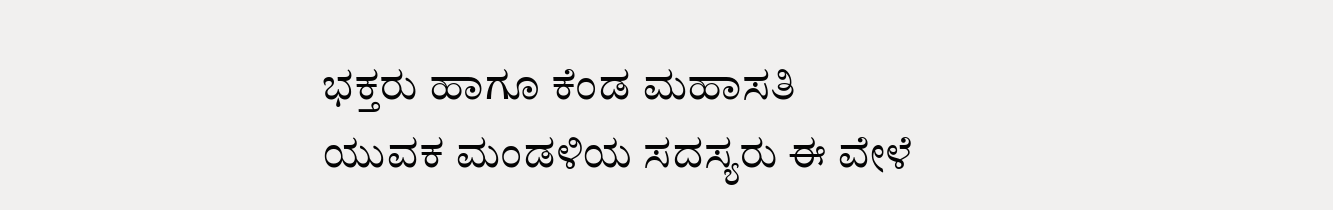ಭಕ್ತರು ಹಾಗೂ ಕೆಂಡ ಮಹಾಸತಿ ಯುವಕ ಮಂಡಳಿಯ ಸದಸ್ಯರು ಈ ವೇಳೆ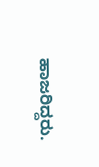ಹಾಜರಿದ್ದರು.